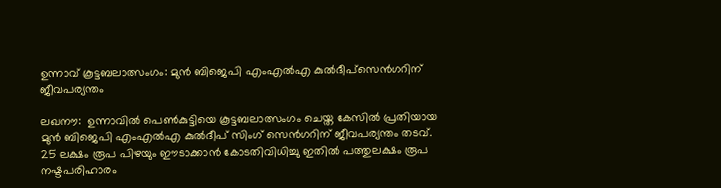ഉന്നാവ് കൂട്ടബലാത്സംഗം: മുന്‍ ബിജെപി എംഎല്‍എ കുല്‍ദീപ്‌സെന്‍ഗറിന് ജീവപര്യന്തം

ലഖനൗ:  ഉന്നാവില്‍ പെണ്‍കുട്ടിയെ കൂട്ടബലാത്സംഗം ചെയ്ത കേസില്‍ പ്രതിയായ മുന്‍ ബിജെപി എംഎല്‍എ കുല്‍ദീപ് സിംഗ് സെന്‍ഗറിന് ജീവപര്യന്തം തടവ്. 25 ലക്ഷം രൂപ പിഴയും ഈടാക്കാന്‍ കോടതിവിധിച്ചു ഇതില്‍ പത്തുലക്ഷം രൂപ നഷ്ടപരിഹാരം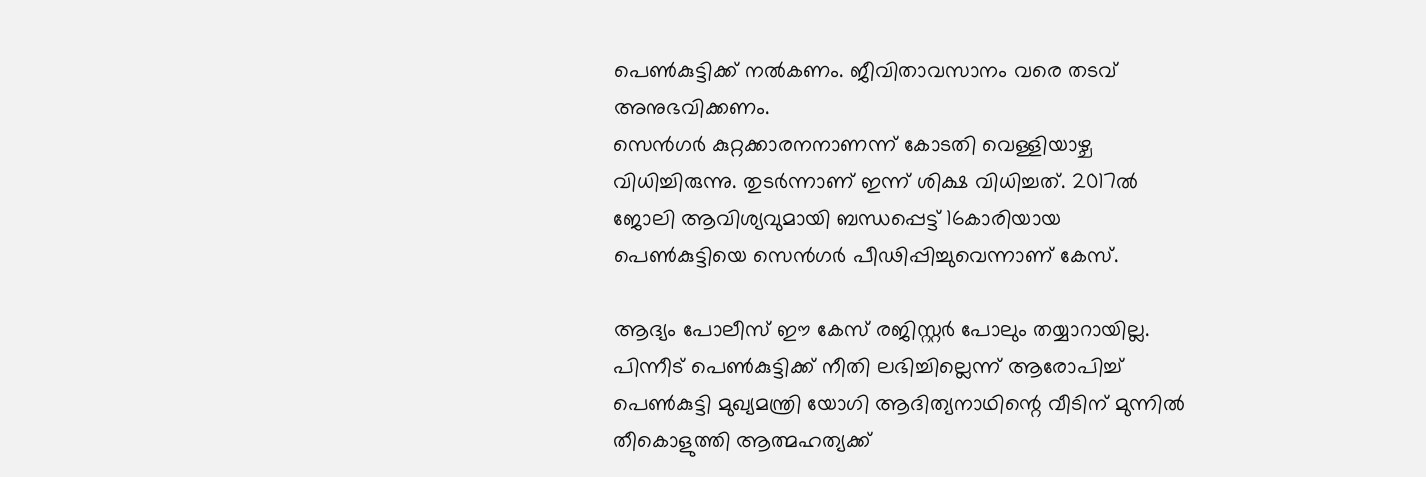പെണ്‍കുട്ടിക്ക് നല്‍കണം. ജീവിതാവസാനം വരെ തടവ് അനുഭവിക്കണം.
സെന്‍ഗര്‍ കുറ്റക്കാരനനാണന്ന് കോടതി വെള്ളിയാഴ്ച വിധിച്ചിരുന്നു. തുടര്‍ന്നാണ് ഇന്ന് ശിക്ഷ വിധിച്ചത്. 2017ല്‍ ജോലി ആവിശ്യവുമായി ബന്ധപ്പെട്ട് 16കാരിയായ പെണ്‍കുട്ടിയെ സെന്‍ഗര്‍ പീഢിപ്പിച്ചുവെന്നാണ് കേസ്.

ആദ്യം പോലീസ് ഈ കേസ് രജിസ്റ്റര്‍ പോലും തയ്യാറായില്ല. പിന്നീട് പെണ്‍കുട്ടിക്ക് നീതി ലഭിച്ചില്ലെന്ന് ആരോപിച്ച് പെണ്‍കുട്ടി മുഖ്യമന്ത്രി യോഗി ആദിത്യനാഥിന്റെ വീടിന് മുന്നില്‍ തീകൊളുത്തി ആത്മഹത്യക്ക്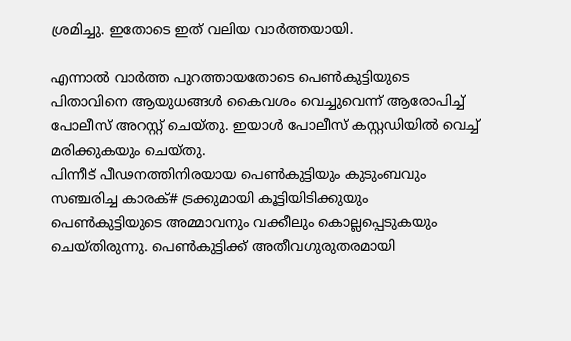ശ്രമിച്ചു. ഇതോടെ ഇത് വലിയ വാര്‍ത്തയായി.

എന്നാല്‍ വാര്‍ത്ത പുറത്തായതോടെ പെണ്‍കുട്ടിയുടെ പിതാവിനെ ആയുധങ്ങള്‍ കൈവശം വെച്ചുവെന്ന് ആരോപിച്ച് പോലീസ് അറസ്റ്റ് ചെയ്തു. ഇയാള്‍ പോലീസ് കസ്റ്റഡിയില്‍ വെച്ച് മരിക്കുകയും ചെയ്തു.
പിന്നീട് പീഢനത്തിനിരയായ പെണ്‍കുട്ടിയും കുടുംബവും സഞ്ചരിച്ച കാരക്# ട്രക്കുമായി കൂട്ടിയിടിക്കുയും പെണ്‍കുട്ടിയുടെ അമ്മാവനും വക്കീലും കൊല്ലപ്പെടുകയും ചെയ്തിരുന്നു. പെണ്‍കുട്ടിക്ക് അതീവഗുരുതരമായി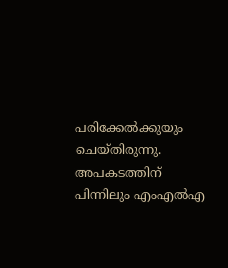പരിക്കേല്‍ക്കുയും ചെയ്തിരുന്നു. അപകടത്തിന് പിന്നിലും എംഎല്‍എ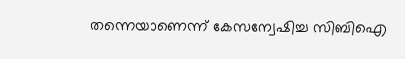തന്നെയാണെന്ന് കേസന്വേഷിച്ച സിബിഐ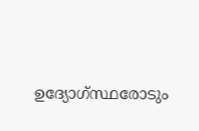ഉദ്യോഗ്സ്ഥരോടും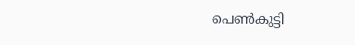പെണ്‍കുട്ടി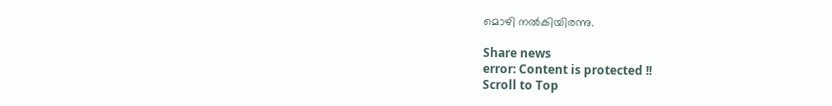മൊഴി നല്‍കിയിരന്നു.

Share news
error: Content is protected !!
Scroll to Top